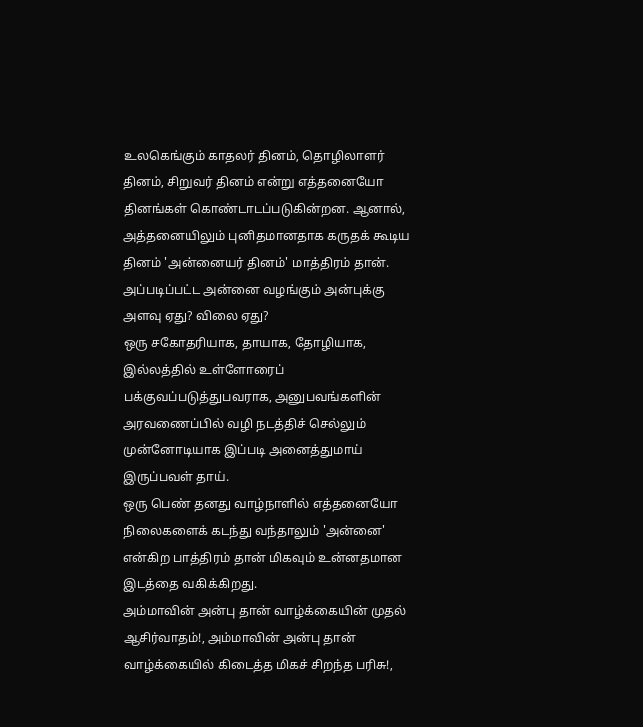உலகெங்கும் காதலர் தினம், தொழிலாளர் தினம், சிறுவர் தினம் என்று எத்தனையோ தினங்கள் கொண்டாடப்படுகின்றன. ஆனால், அத்தனையிலும் புனிதமானதாக கருதக் கூடிய தினம் 'அன்னையர் தினம்' மாத்திரம் தான். அப்படிப்பட்ட அன்னை வழங்கும் அன்புக்கு அளவு ஏது? விலை ஏது?
ஒரு சகோதரியாக, தாயாக, தோழியாக, இல்லத்தில் உள்ளோரைப் பக்குவப்படுத்துபவராக, அனுபவங்களின் அரவணைப்பில் வழி நடத்திச் செல்லும் முன்னோடியாக இப்படி அனைத்துமாய் இருப்பவள் தாய்.
ஒரு பெண் தனது வாழ்நாளில் எத்தனையோ நிலைகளைக் கடந்து வந்தாலும் 'அன்னை' என்கிற பாத்திரம் தான் மிகவும் உன்னதமான இடத்தை வகிக்கிறது.
அம்மாவின் அன்பு தான் வாழ்க்கையின் முதல் ஆசிர்வாதம்!, அம்மாவின் அன்பு தான் வாழ்க்கையில் கிடைத்த மிகச் சிறந்த பரிசு!,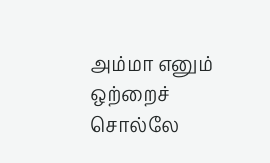அம்மா எனும் ஒற்றைச் சொல்லே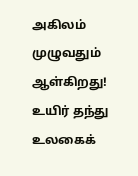அகிலம் முழுவதும் ஆள்கிறது!
உயிர் தந்து உலகைக்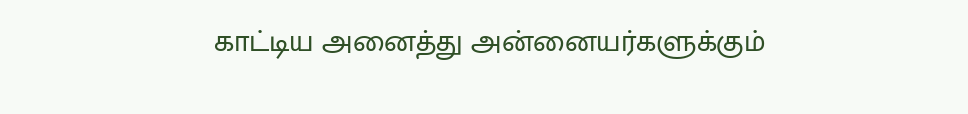காட்டிய அனைத்து அன்னையர்களுக்கும்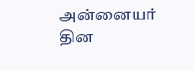அன்னையர் தின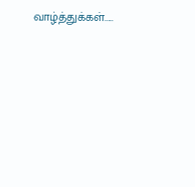வாழ்த்துக்கள்.....